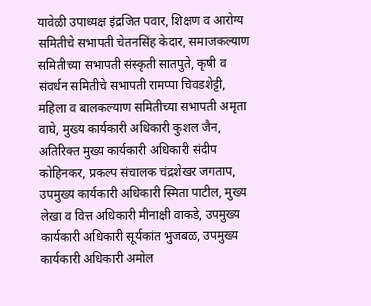यावेळी उपाध्यक्ष इंद्रजित पवार, शिक्षण व आरोग्य समितीचे सभापती चेतनसिंह केदार, समाजकल्याण समितीच्या सभापती संस्कृती सातपुते, कृषी व संवर्धन समितीचे सभापती रामप्पा चिवडशेट्टी, महिला व बालकल्याण समितीच्या सभापती अमृता वाघे, मुख्य कार्यकारी अधिकारी कुशल जैन, अतिरिक्त मुख्य कार्यकारी अधिकारी संदीप कोहिनकर, प्रकल्प संचालक चंद्रशेखर जगताप, उपमुख्य कार्यकारी अधिकारी स्मिता पाटील, मुख्य लेखा व वित्त अधिकारी मीनाक्षी वाकडे, उपमुख्य कार्यकारी अधिकारी सूर्यकांत भुजबळ, उपमुख्य कार्यकारी अधिकारी अमोल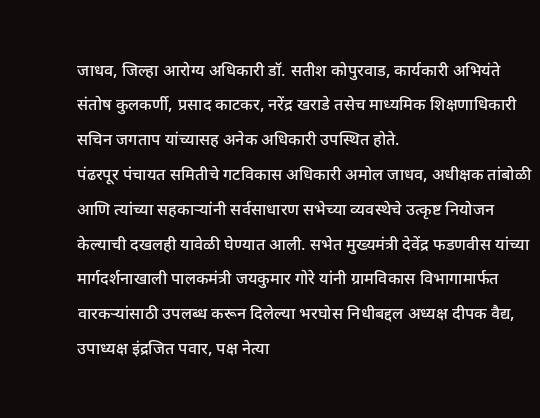जाधव, जिल्हा आरोग्य अधिकारी डॉ. सतीश कोपुरवाड, कार्यकारी अभियंते संतोष कुलकर्णी, प्रसाद काटकर, नरेंद्र खराडे तसेच माध्यमिक शिक्षणाधिकारी सचिन जगताप यांच्यासह अनेक अधिकारी उपस्थित होते.
पंढरपूर पंचायत समितीचे गटविकास अधिकारी अमोल जाधव, अधीक्षक तांबोळी आणि त्यांच्या सहकाऱ्यांनी सर्वसाधारण सभेच्या व्यवस्थेचे उत्कृष्ट नियोजन केल्याची दखलही यावेळी घेण्यात आली. सभेत मुख्यमंत्री देवेंद्र फडणवीस यांच्या मार्गदर्शनाखाली पालकमंत्री जयकुमार गोरे यांनी ग्रामविकास विभागामार्फत वारकऱ्यांसाठी उपलब्ध करून दिलेल्या भरघोस निधीबद्दल अध्यक्ष दीपक वैद्य, उपाध्यक्ष इंद्रजित पवार, पक्ष नेत्या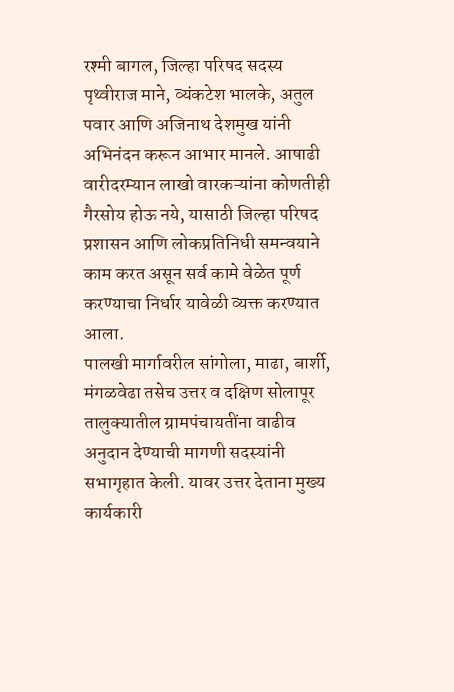रश्मी बागल, जिल्हा परिषद सदस्य पृथ्वीराज माने, व्यंकटेश भालके, अतुल पवार आणि अजिनाथ देशमुख यांनी अभिनंदन करून आभार मानले. आषाढी वारीदरम्यान लाखो वारकऱ्यांना कोणतीही गैरसोय होऊ नये, यासाठी जिल्हा परिषद प्रशासन आणि लोकप्रतिनिधी समन्वयाने काम करत असून सर्व कामे वेळेत पूर्ण करण्याचा निर्धार यावेळी व्यक्त करण्यात आला.
पालखी मार्गावरील सांगोला, माढा, बार्शी, मंगळवेढा तसेच उत्तर व दक्षिण सोलापूर तालुक्यातील ग्रामपंचायतींना वाढीव अनुदान देण्याची मागणी सदस्यांनी सभागृहात केली. यावर उत्तर देताना मुख्य कार्यकारी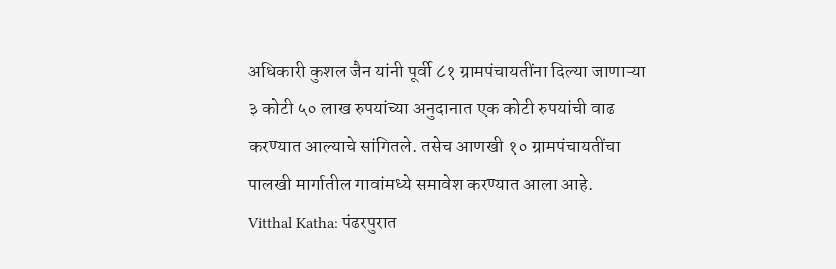अधिकारी कुशल जैन यांनी पूर्वी ८१ ग्रामपंचायतींना दिल्या जाणाऱ्या ३ कोटी ५० लाख रुपयांच्या अनुदानात एक कोटी रुपयांची वाढ करण्यात आल्याचे सांगितले. तसेच आणखी १० ग्रामपंचायतींचा पालखी मार्गातील गावांमध्ये समावेश करण्यात आला आहे.
Vitthal Katha: पंढरपुरात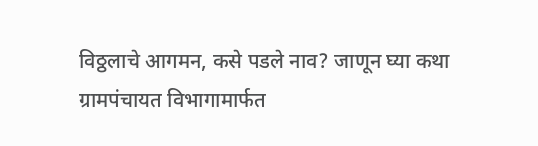विठ्ठलाचे आगमन, कसे पडले नाव? जाणून घ्या कथा
ग्रामपंचायत विभागामार्फत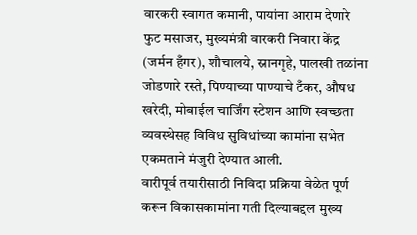वारकरी स्वागत कमानी, पायांना आराम देणारे फुट मसाजर, मुख्यमंत्री वारकरी निवारा केंद्र (जर्मन हँगर), शौचालये, स्नानगृहे, पालखी तळांना जोडणारे रस्ते, पिण्याच्या पाण्याचे टँकर, औषध खरेदी, मोबाईल चार्जिंग स्टेशन आणि स्वच्छता व्यवस्थेसह विविध सुविधांच्या कामांना सभेत एकमताने मंजुरी देण्यात आली.
वारीपूर्व तयारीसाठी निविदा प्रक्रिया वेळेत पूर्ण करून विकासकामांना गती दिल्याबद्दल मुख्य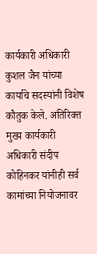कार्यकारी अधिकारी कुशल जैन यांच्या कार्याचे सदस्यांनी विशेष कौतुक केले. अतिरिक्त मुख्य कार्यकारी अधिकारी संदीप कोहिनकर यांनीही सर्व कामांच्या नियोजनावर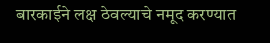बारकाईने लक्ष ठेवल्याचे नमूद करण्यात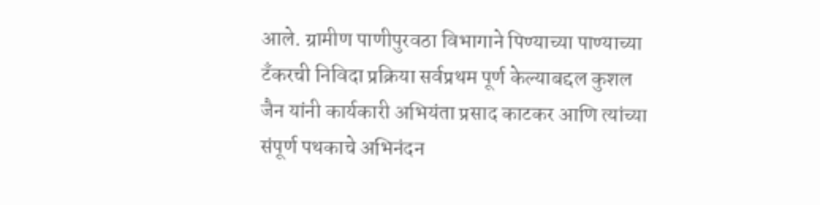आले. ग्रामीण पाणीपुरवठा विभागाने पिण्याच्या पाण्याच्या टँकरची निविदा प्रक्रिया सर्वप्रथम पूर्ण केल्याबद्दल कुशल जैन यांनी कार्यकारी अभियंता प्रसाद काटकर आणि त्यांच्या संपूर्ण पथकाचे अभिनंदन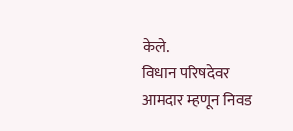केले.
विधान परिषदेवर आमदार म्हणून निवड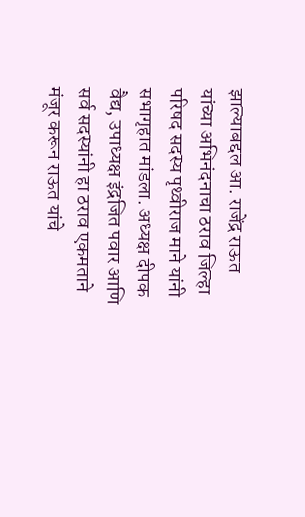झाल्याबद्दल आ. राजेंद्र राऊत यांच्या अभिनंदनाचा ठराव जिल्हा परिषद सदस्य पृथ्वीराज माने यांनी सभागृहात मांडला. अध्यक्ष दीपक वैद्य, उपाध्यक्ष इंद्रजित पवार आणि सर्व सदस्यांनी हा ठराव एकमताने मंजूर करून राऊत यांचे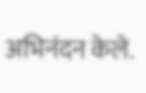अभिनंदन केले.